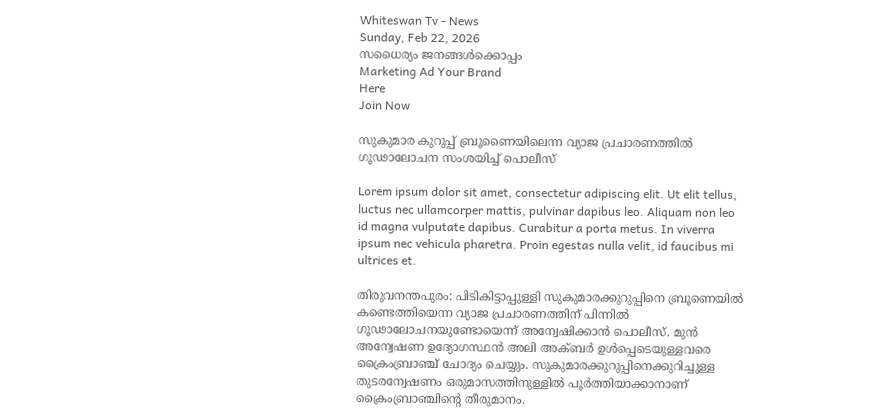Whiteswan Tv - News
Sunday, Feb 22, 2026
സധൈര്യം ജനങ്ങൾക്കൊപ്പം
Marketing Ad Your Brand
Here
Join Now

സുകുമാര കുറുപ്പ് ബ്രൂണൈയിലെന്ന വ്യാജ പ്രചാരണത്തിൽ ഗൂഢാലോചന സംശയിച്ച് പൊലീസ്

Lorem ipsum dolor sit amet, consectetur adipiscing elit. Ut elit tellus, luctus nec ullamcorper mattis, pulvinar dapibus leo. Aliquam non leo id magna vulputate dapibus. Curabitur a porta metus. In viverra ipsum nec vehicula pharetra. Proin egestas nulla velit, id faucibus mi ultrices et.

തിരുവനന്തപുരം: പിടികിട്ടാപ്പുള്ളി സുകുമാരക്കുറുപ്പിനെ ബ്രൂണെയിൽ കണ്ടെത്തിയെന്ന വ്യാജ പ്രചാരണത്തിന് പിന്നിൽ ഗൂഢാലോചനയുണ്ടോയെന്ന് അന്വേഷിക്കാൻ പൊലീസ്. മുൻ അന്വേഷണ ഉദ്യോഗസ്ഥൻ അലി അക്ബർ ഉൾപ്പെടെയുള്ളവരെ ക്രൈംബ്രാഞ്ച് ചോദ്യം ചെയ്യും. സുകുമാരക്കുറുപ്പിനെക്കുറിച്ചുള്ള തുടരന്വേഷണം ഒരുമാസത്തിനുള്ളിൽ പൂർത്തിയാക്കാനാണ് ക്രൈംബ്രാഞ്ചിന്റെ തീരുമാനം.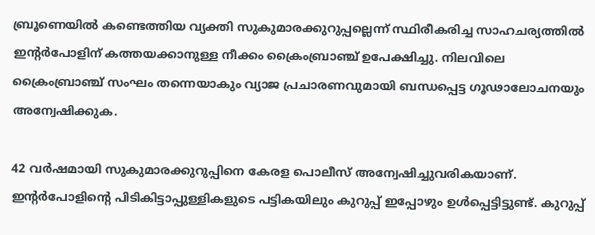ബ്രൂണെയിൽ കണ്ടെത്തിയ വ്യക്തി സുകുമാരക്കുറുപ്പല്ലെന്ന് സ്ഥിരീകരിച്ച സാഹചര്യത്തിൽ ഇന്റർപോളിന് കത്തയക്കാനുള്ള നീക്കം ക്രൈംബ്രാഞ്ച് ഉപേക്ഷിച്ചു. നിലവിലെ ക്രൈംബ്രാഞ്ച് സംഘം തന്നെയാകും വ്യാജ പ്രചാരണവുമായി ബന്ധപ്പെട്ട ഗൂഢാലോചനയും അന്വേഷിക്കുക.

42 വർഷമായി സുകുമാരക്കുറുപ്പിനെ കേരള പൊലീസ് അന്വേഷിച്ചുവരികയാണ്. ഇന്റർപോളിന്റെ പിടികിട്ടാപ്പുള്ളികളുടെ പട്ടികയിലും കുറുപ്പ് ഇപ്പോഴും ഉൾപ്പെട്ടിട്ടുണ്ട്. കുറുപ്പ്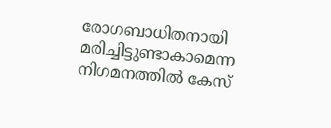രോഗബാധിതനായി മരിച്ചിട്ടുണ്ടാകാമെന്ന നിഗമനത്തിൽ കേസ്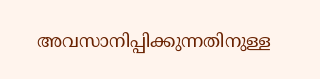അവസാനിപ്പിക്കുന്നതിനുള്ള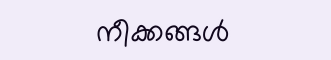നീക്കങ്ങൾ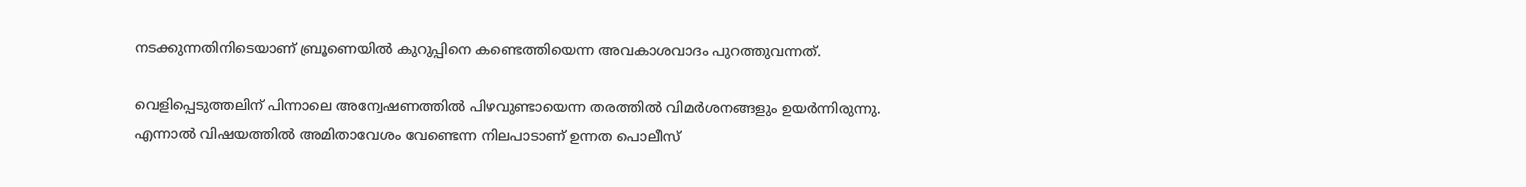നടക്കുന്നതിനിടെയാണ് ബ്രൂണെയിൽ കുറുപ്പിനെ കണ്ടെത്തിയെന്ന അവകാശവാദം പുറത്തുവന്നത്.

വെളിപ്പെടുത്തലിന് പിന്നാലെ അന്വേഷണത്തിൽ പിഴവുണ്ടായെന്ന തരത്തിൽ വിമർശനങ്ങളും ഉയർന്നിരുന്നു. എന്നാൽ വിഷയത്തിൽ അമിതാവേശം വേണ്ടെന്ന നിലപാടാണ് ഉന്നത പൊലീസ്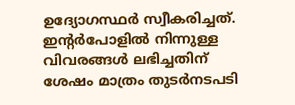ഉദ്യോഗസ്ഥർ സ്വീകരിച്ചത്. ഇന്റർപോളിൽ നിന്നുള്ള വിവരങ്ങൾ ലഭിച്ചതിന് ശേഷം മാത്രം തുടർനടപടി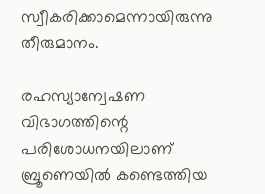സ്വീകരിക്കാമെന്നായിരുന്നു തീരുമാനം.

രഹസ്യാന്വേഷണ വിഭാഗത്തിന്റെ പരിശോധനയിലാണ് ബ്രൂണെയിൽ കണ്ടെത്തിയ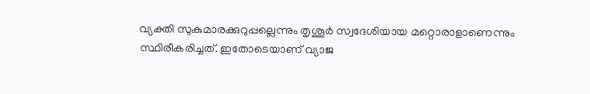വ്യക്തി സുകുമാരക്കുറുപ്പല്ലെന്നും തൃശൂർ സ്വദേശിയായ മറ്റൊരാളാണെന്നും സ്ഥിരീകരിച്ചത്. ഇതോടെയാണ് വ്യാജ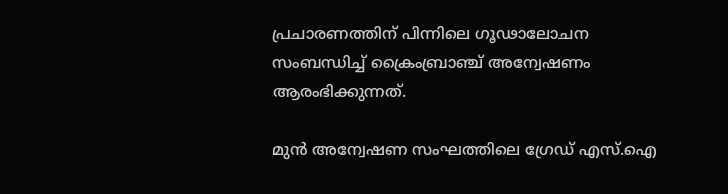പ്രചാരണത്തിന് പിന്നിലെ ഗൂഢാലോചന സംബന്ധിച്ച് ക്രൈംബ്രാഞ്ച് അന്വേഷണം ആരംഭിക്കുന്നത്.

മുൻ അന്വേഷണ സംഘത്തിലെ ഗ്രേഡ് എസ്.ഐ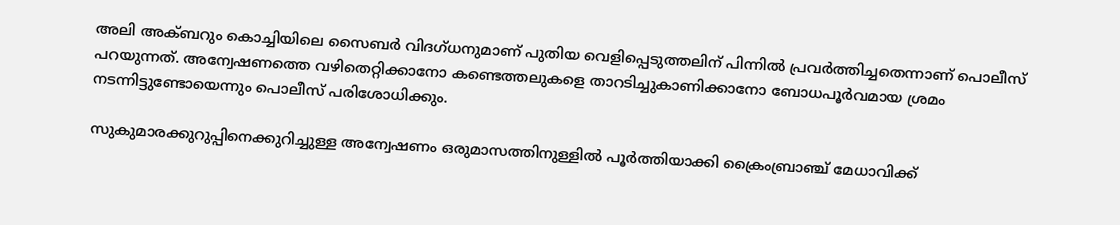അലി അക്ബറും കൊച്ചിയിലെ സൈബർ വിദഗ്ധനുമാണ് പുതിയ വെളിപ്പെടുത്തലിന് പിന്നിൽ പ്രവർത്തിച്ചതെന്നാണ് പൊലീസ് പറയുന്നത്. അന്വേഷണത്തെ വഴിതെറ്റിക്കാനോ കണ്ടെത്തലുകളെ താറടിച്ചുകാണിക്കാനോ ബോധപൂർവമായ ശ്രമം നടന്നിട്ടുണ്ടോയെന്നും പൊലീസ് പരിശോധിക്കും.

സുകുമാരക്കുറുപ്പിനെക്കുറിച്ചുള്ള അന്വേഷണം ഒരുമാസത്തിനുള്ളിൽ പൂർത്തിയാക്കി ക്രൈംബ്രാഞ്ച് മേധാവിക്ക്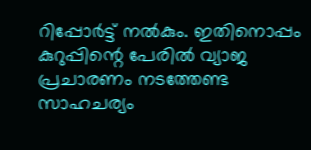റിപ്പോർട്ട് നൽകും. ഇതിനൊപ്പം കുറുപ്പിന്റെ പേരിൽ വ്യാജ പ്രചാരണം നടത്തേണ്ട സാഹചര്യം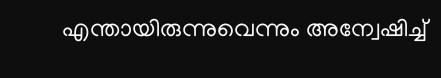എന്തായിരുന്നുവെന്നും അന്വേഷിച്ച്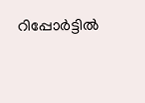റിപ്പോർട്ടിൽ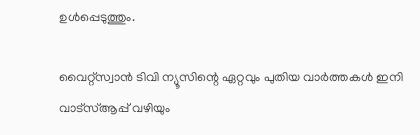ഉൾപ്പെടുത്തും.

വൈറ്റ്സ്വാൻ ടിവി ന്യൂസിന്റെ ഏറ്റവും പുതിയ വാർത്തകൾ ഇനി വാട്സ്ആപ്പ് വഴിയും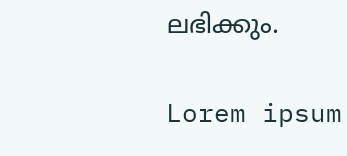ലഭിക്കും.

Lorem ipsum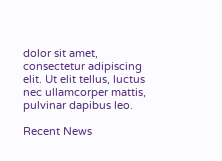dolor sit amet, consectetur adipiscing elit. Ut elit tellus, luctus nec ullamcorper mattis, pulvinar dapibus leo.

Recent News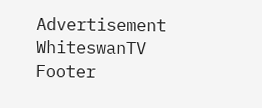Advertisement
WhiteswanTV Footer